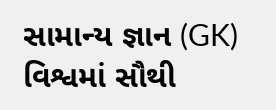સામાન્ય જ્ઞાન (GK) વિશ્વમાં સૌથી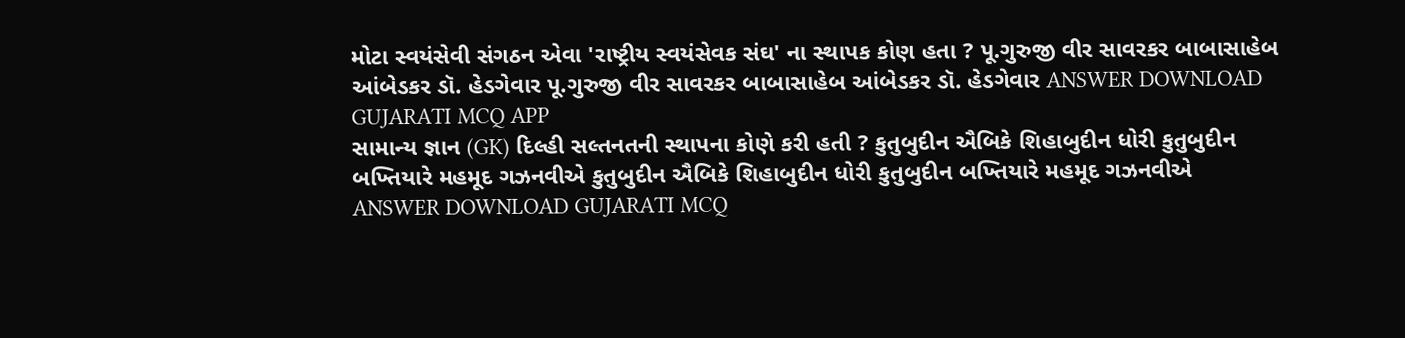મોટા સ્વયંસેવી સંગઠન એવા 'રાષ્ટ્રીય સ્વયંસેવક સંઘ' ના સ્થાપક કોણ હતા ? પૂ.ગુરુજી વીર સાવરકર બાબાસાહેબ આંબેડકર ડૉ. હેડગેવાર પૂ.ગુરુજી વીર સાવરકર બાબાસાહેબ આંબેડકર ડૉ. હેડગેવાર ANSWER DOWNLOAD GUJARATI MCQ APP
સામાન્ય જ્ઞાન (GK) દિલ્હી સલ્તનતની સ્થાપના કોણે કરી હતી ? કુતુબુદીન ઐબિકે શિહાબુદીન ધોરી કુતુબુદીન બખ્તિયારે મહમૂદ ગઝનવીએ કુતુબુદીન ઐબિકે શિહાબુદીન ધોરી કુતુબુદીન બખ્તિયારે મહમૂદ ગઝનવીએ ANSWER DOWNLOAD GUJARATI MCQ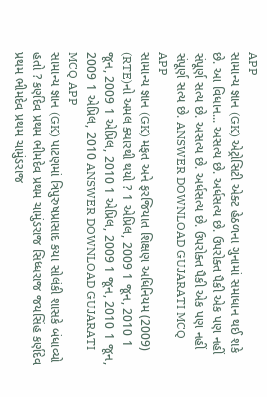APP
સામાન્ય જ્ઞાન (GK) એટ્રોસિટી એક્ટ હેઠળના ગુનામાં સમાધાન થઈ શકે છે. આ વિધાન... અસત્ય છે. અર્ધસત્ય છે. ઉપરોક્ત પૈકી એક પણ નહીં સંપૂર્ણ સત્ય છે. અસત્ય છે. અર્ધસત્ય છે. ઉપરોક્ત પૈકી એક પણ નહીં સંપૂર્ણ સત્ય છે. ANSWER DOWNLOAD GUJARATI MCQ APP
સામાન્ય જ્ઞાન (GK) મફત અને ફરજિયાત શિક્ષણ અધિનિયમ (2009) (RTE)નો અમલ ક્યારથી થયો ? 1 એપ્રિલ, 2009 1 જૂન, 2010 1 જૂન, 2009 1 એપ્રિલ, 2010 1 એપ્રિલ, 2009 1 જૂન, 2010 1 જૂન, 2009 1 એપ્રિલ, 2010 ANSWER DOWNLOAD GUJARATI MCQ APP
સામાન્ય જ્ઞાન (GK) પાટણમાં ત્રિપુરુષપ્રાસાદ કયા સોલંકી શાસકે બંધાવ્યો હતો ? કર્ણદેવ પ્રથમ ભીમદેવ પ્રથમ ચામુંડરાજ સિધ્ધરાજ જયસિંહ કર્ણદેવ પ્રથમ ભીમદેવ પ્રથમ ચામુંડરાજ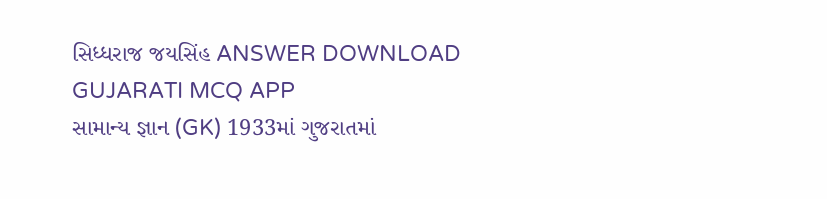સિધ્ધરાજ જયસિંહ ANSWER DOWNLOAD GUJARATI MCQ APP
સામાન્ય જ્ઞાન (GK) 1933માં ગુજરાતમાં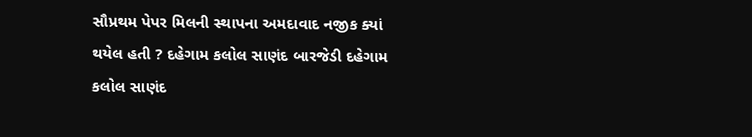સૌપ્રથમ પેપર મિલની સ્થાપના અમદાવાદ નજીક ક્યાં થયેલ હતી ? દહેગામ કલોલ સાણંદ બારજેડી દહેગામ કલોલ સાણંદ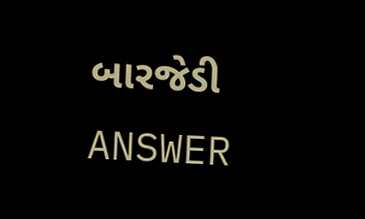બારજેડી ANSWER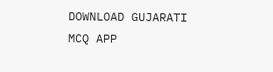DOWNLOAD GUJARATI MCQ APP